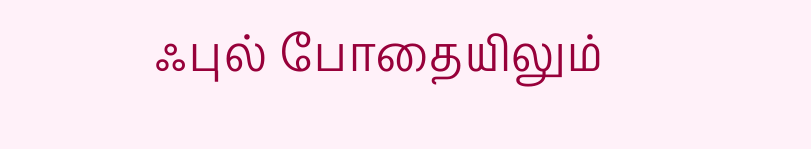ஃபுல் போதையிலும்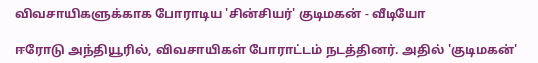விவசாயிகளுக்காக போராடிய 'சின்சியர்' குடிமகன் - வீடியோ

ஈரோடு அந்தியூரில், விவசாயிகள் போராட்டம் நடத்தினர். அதில் 'குடிமகன்'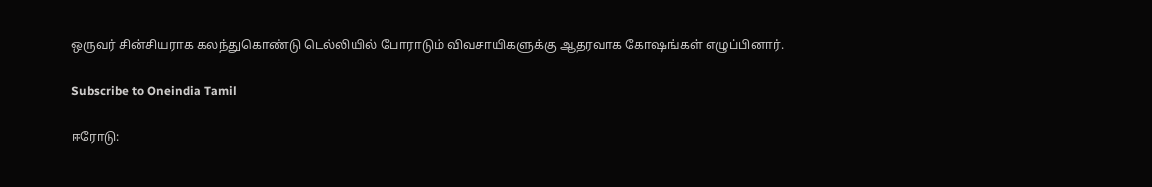ஒருவர் சின்சியராக கலந்துகொண்டு டெல்லியில் போராடும் விவசாயிகளுக்கு ஆதரவாக கோஷங்கள் எழுப்பினார்.

Subscribe to Oneindia Tamil

ஈரோடு: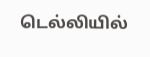டெல்லியில்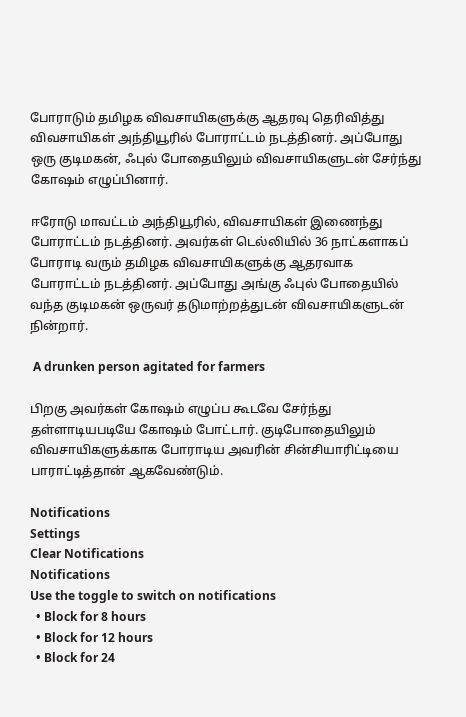போராடும் தமிழக விவசாயிகளுக்கு ஆதரவு தெரிவித்து விவசாயிகள் அந்தியூரில் போராட்டம் நடத்தினர். அப்போது ஒரு குடிமகன், ஃபுல் போதையிலும் விவசாயிகளுடன் சேர்ந்து கோஷம் எழுப்பினார்.

ஈரோடு மாவட்டம் அந்தியூரில், விவசாயிகள் இணைந்து போராட்டம் நடத்தினர். அவர்கள் டெல்லியில் 36 நாட்களாகப் போராடி வரும் தமிழக விவசாயிகளுக்கு ஆதரவாக போராட்டம் நடத்தினர். அப்போது அங்கு ஃபுல் போதையில் வந்த குடிமகன் ஒருவர் தடுமாற்றத்துடன் விவசாயிகளுடன் நின்றார்.

 A drunken person agitated for farmers

பிறகு அவர்கள் கோஷம் எழுப்ப கூடவே சேர்ந்து தள்ளாடியபடியே கோஷம் போட்டார். குடிபோதையிலும் விவசாயிகளுக்காக போராடிய அவரின் சின்சியாரிட்டியை பாராட்டித்தான் ஆகவேண்டும்.

Notifications
Settings
Clear Notifications
Notifications
Use the toggle to switch on notifications
  • Block for 8 hours
  • Block for 12 hours
  • Block for 24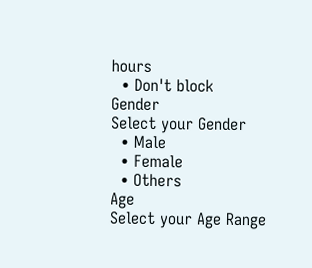hours
  • Don't block
Gender
Select your Gender
  • Male
  • Female
  • Others
Age
Select your Age Range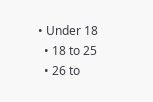• Under 18
  • 18 to 25
  • 26 to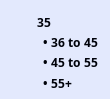35
  • 36 to 45
  • 45 to 55
  • 55+